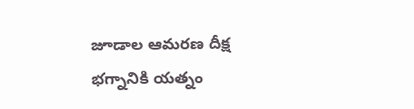జూడాల ఆమరణ దీక్ష భగ్నానికి యత్నం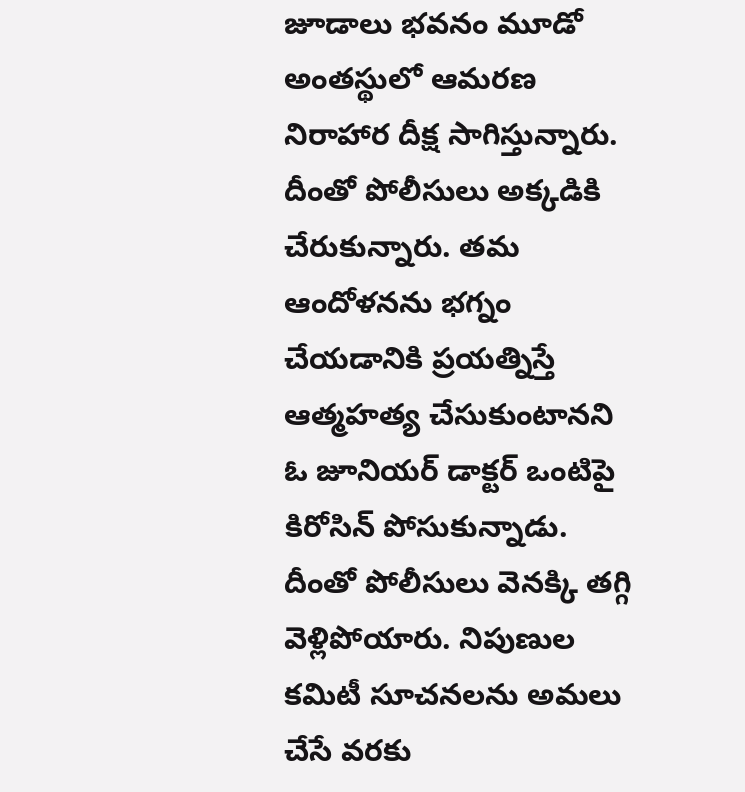జూడాలు భవనం మూడో అంతస్థులో ఆమరణ నిరాహార దీక్ష సాగిస్తున్నారు. దీంతో పోలీసులు అక్కడికి చేరుకున్నారు. తమ ఆందోళనను భగ్నం చేయడానికి ప్రయత్నిస్తే ఆత్మహత్య చేసుకుంటానని ఓ జూనియర్ డాక్టర్ ఒంటిపై కిరోసిన్ పోసుకున్నాడు. దీంతో పోలీసులు వెనక్కి తగ్గి వెళ్లిపోయారు. నిపుణుల కమిటీ సూచనలను అమలు చేసే వరకు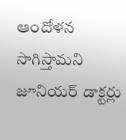ఆందోళన సాగిస్తామని జూనియర్ డాక్టర్లు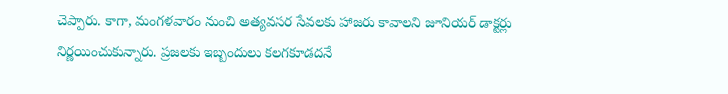చెప్పారు. కాగా, మంగళవారం నుంచి అత్యవసర సేవలకు హాజరు కావాలని జూనియర్ డాక్టర్లు నిర్ణయించుకున్నారు. ప్రజలకు ఇబ్బందులు కలగకూడదనే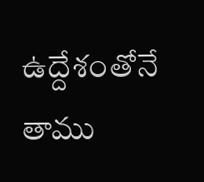ఉద్దేశంతోనే తాము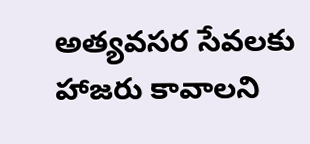అత్యవసర సేవలకు హాజరు కావాలని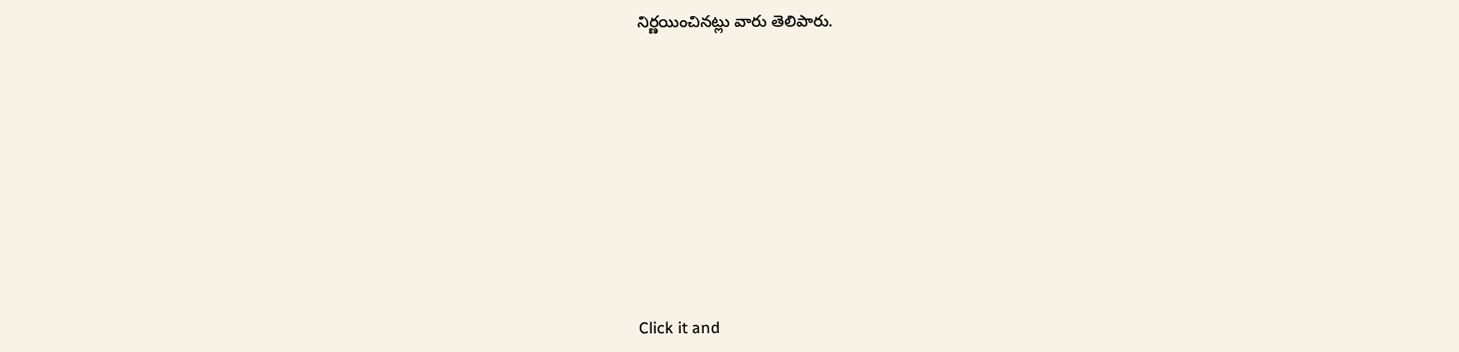నిర్ణయించినట్లు వారు తెలిపారు.












Click it and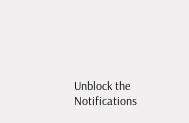Unblock the Notifications